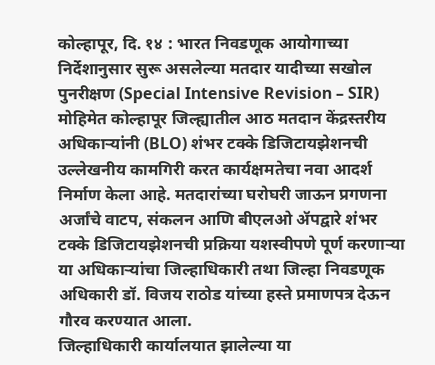कोल्हापूर, दि. १४ : भारत निवडणूक आयोगाच्या निर्देशानुसार सुरू असलेल्या मतदार यादीच्या सखोल पुनरीक्षण (Special Intensive Revision – SIR) मोहिमेत कोल्हापूर जिल्ह्यातील आठ मतदान केंद्रस्तरीय अधिकाऱ्यांनी (BLO) शंभर टक्के डिजिटायझेशनची उल्लेखनीय कामगिरी करत कार्यक्षमतेचा नवा आदर्श निर्माण केला आहे. मतदारांच्या घरोघरी जाऊन प्रगणना अर्जांचे वाटप, संकलन आणि बीएलओ ॲपद्वारे शंभर टक्के डिजिटायझेशनची प्रक्रिया यशस्वीपणे पूर्ण करणाऱ्या या अधिकाऱ्यांचा जिल्हाधिकारी तथा जिल्हा निवडणूक अधिकारी डॉ. विजय राठोड यांच्या हस्ते प्रमाणपत्र देऊन गौरव करण्यात आला.
जिल्हाधिकारी कार्यालयात झालेल्या या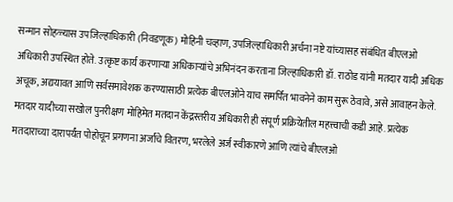सन्मान सोहळ्यास उपजिल्हाधिकारी (निवडणूक) मोहिनी चव्हाण, उपजिल्हाधिकारी अर्चना नष्टे यांच्यासह संबंधित बीएलओ अधिकारी उपस्थित होते. उत्कृष्ट कार्य करणाऱ्या अधिकाऱ्यांचे अभिनंदन करताना जिल्हाधिकारी डॉ. राठोड यांनी मतदार यादी अधिक अचूक, अद्ययावत आणि सर्वसमावेशक करण्यासाठी प्रत्येक बीएलओने याच समर्पित भावनेने काम सुरू ठेवावे, असे आवाहन केले.
मतदार यादीच्या सखोल पुनरीक्षण मोहिमेत मतदान केंद्रस्तरीय अधिकारी ही संपूर्ण प्रक्रियेतील महत्त्वाची कडी आहे. प्रत्येक मतदाराच्या दारापर्यंत पोहोचून प्रगणना अर्जांचे वितरण, भरलेले अर्ज स्वीकारणे आणि त्यांचे बीएलओ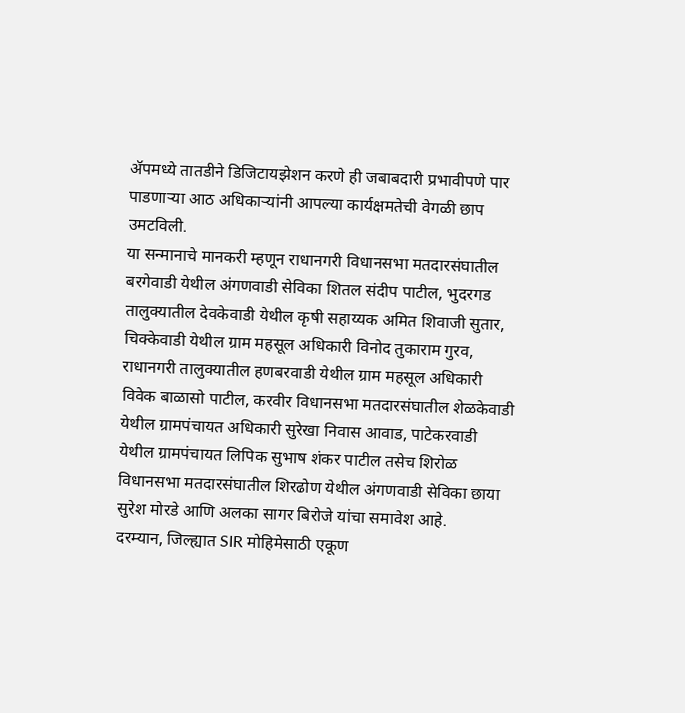ॲपमध्ये तातडीने डिजिटायझेशन करणे ही जबाबदारी प्रभावीपणे पार पाडणाऱ्या आठ अधिकाऱ्यांनी आपल्या कार्यक्षमतेची वेगळी छाप उमटविली.
या सन्मानाचे मानकरी म्हणून राधानगरी विधानसभा मतदारसंघातील बरगेवाडी येथील अंगणवाडी सेविका शितल संदीप पाटील, भुदरगड तालुक्यातील देवकेवाडी येथील कृषी सहाय्यक अमित शिवाजी सुतार, चिक्केवाडी येथील ग्राम महसूल अधिकारी विनोद तुकाराम गुरव, राधानगरी तालुक्यातील हणबरवाडी येथील ग्राम महसूल अधिकारी विवेक बाळासो पाटील, करवीर विधानसभा मतदारसंघातील शेळकेवाडी येथील ग्रामपंचायत अधिकारी सुरेखा निवास आवाड, पाटेकरवाडी येथील ग्रामपंचायत लिपिक सुभाष शंकर पाटील तसेच शिरोळ विधानसभा मतदारसंघातील शिरढोण येथील अंगणवाडी सेविका छाया सुरेश मोरडे आणि अलका सागर बिरोजे यांचा समावेश आहे.
दरम्यान, जिल्ह्यात SIR मोहिमेसाठी एकूण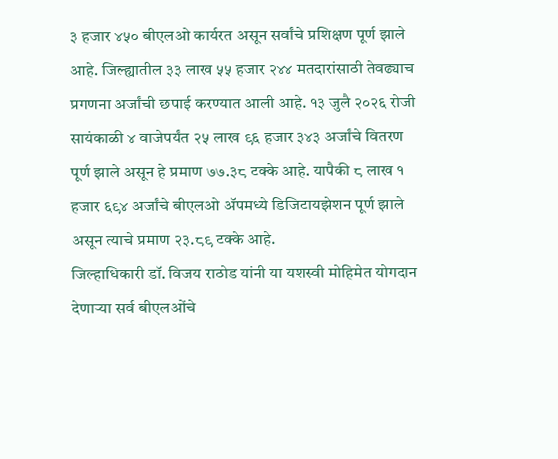३ हजार ४५० बीएलओ कार्यरत असून सर्वांचे प्रशिक्षण पूर्ण झाले आहे. जिल्ह्यातील ३३ लाख ५५ हजार २४४ मतदारांसाठी तेवढ्याच प्रगणना अर्जांची छपाई करण्यात आली आहे. १३ जुलै २०२६ रोजी सायंकाळी ४ वाजेपर्यंत २५ लाख ९६ हजार ३४३ अर्जांचे वितरण पूर्ण झाले असून हे प्रमाण ७७.३८ टक्के आहे. यापैकी ८ लाख १ हजार ६९४ अर्जांचे बीएलओ ॲपमध्ये डिजिटायझेशन पूर्ण झाले असून त्याचे प्रमाण २३.८९ टक्के आहे.
जिल्हाधिकारी डॉ. विजय राठोड यांनी या यशस्वी मोहिमेत योगदान देणाऱ्या सर्व बीएलओंचे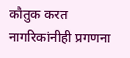कौतुक करत नागरिकांनीही प्रगणना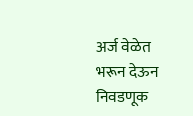अर्ज वेळेत भरून देऊन निवडणूक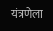यंत्रणेला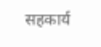सहकार्य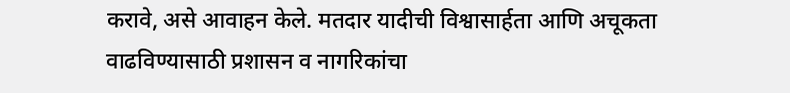करावे, असे आवाहन केले. मतदार यादीची विश्वासार्हता आणि अचूकता वाढविण्यासाठी प्रशासन व नागरिकांचा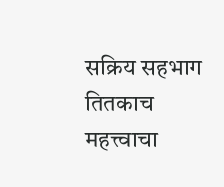सक्रिय सहभाग तितकाच महत्त्वाचा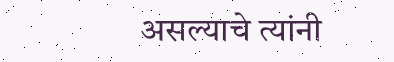असल्याचे त्यांनी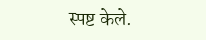स्पष्ट केले.